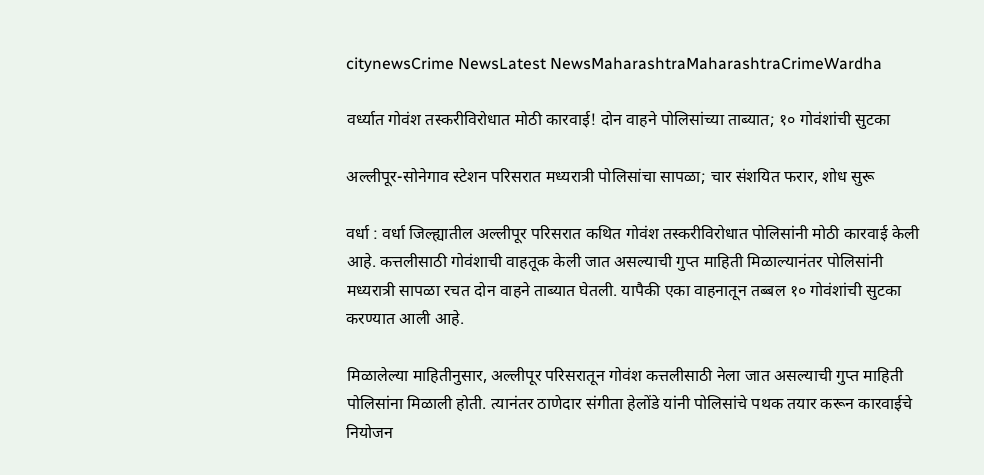citynewsCrime NewsLatest NewsMaharashtraMaharashtraCrimeWardha

वर्ध्यात गोवंश तस्करीविरोधात मोठी कारवाई! दोन वाहने पोलिसांच्या ताब्यात; १० गोवंशांची सुटका

अल्लीपूर-सोनेगाव स्टेशन परिसरात मध्यरात्री पोलिसांचा सापळा; चार संशयित फरार, शोध सुरू

वर्धा : वर्धा जिल्ह्यातील अल्लीपूर परिसरात कथित गोवंश तस्करीविरोधात पोलिसांनी मोठी कारवाई केली आहे. कत्तलीसाठी गोवंशाची वाहतूक केली जात असल्याची गुप्त माहिती मिळाल्यानंतर पोलिसांनी मध्यरात्री सापळा रचत दोन वाहने ताब्यात घेतली. यापैकी एका वाहनातून तब्बल १० गोवंशांची सुटका करण्यात आली आहे.

मिळालेल्या माहितीनुसार, अल्लीपूर परिसरातून गोवंश कत्तलीसाठी नेला जात असल्याची गुप्त माहिती पोलिसांना मिळाली होती. त्यानंतर ठाणेदार संगीता हेलोंडे यांनी पोलिसांचे पथक तयार करून कारवाईचे नियोजन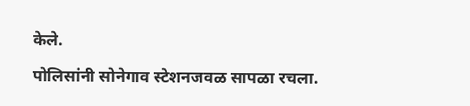केले.

पोलिसांनी सोनेगाव स्टेशनजवळ सापळा रचला.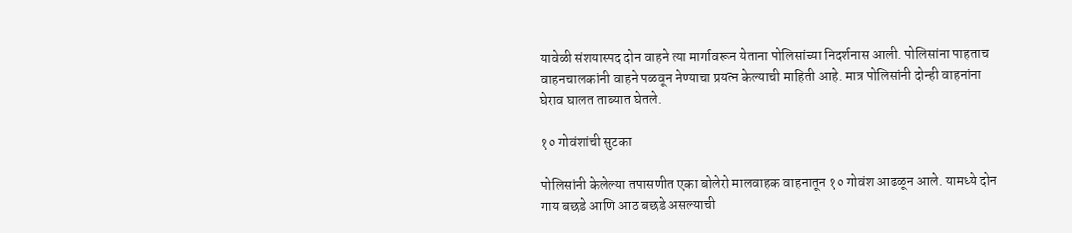यावेळी संशयास्पद दोन वाहने त्या मार्गावरून येताना पोलिसांच्या निदर्शनास आली. पोलिसांना पाहताच वाहनचालकांनी वाहने पळवून नेण्याचा प्रयत्न केल्याची माहिती आहे. मात्र पोलिसांनी दोन्ही वाहनांना घेराव घालत ताब्यात घेतले.

१० गोवंशांची सुटका

पोलिसांनी केलेल्या तपासणीत एका बोलेरो मालवाहक वाहनातून १० गोवंश आढळून आले. यामध्ये दोन गाय बछडे आणि आठ बछडे असल्याची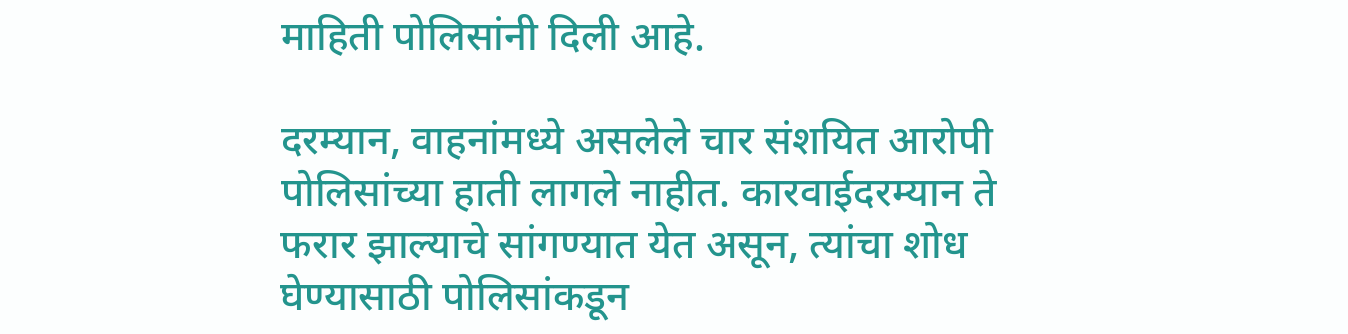माहिती पोलिसांनी दिली आहे.

दरम्यान, वाहनांमध्ये असलेले चार संशयित आरोपी पोलिसांच्या हाती लागले नाहीत. कारवाईदरम्यान ते फरार झाल्याचे सांगण्यात येत असून, त्यांचा शोध घेण्यासाठी पोलिसांकडून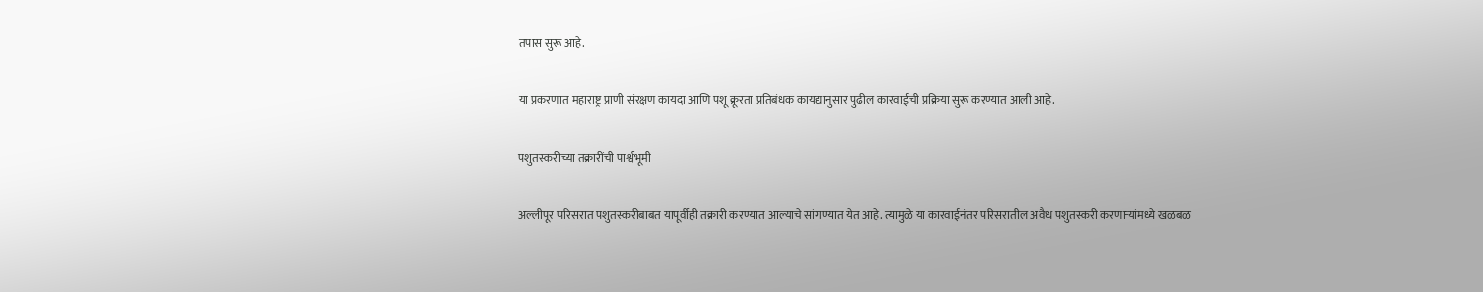तपास सुरू आहे.

या प्रकरणात महाराष्ट्र प्राणी संरक्षण कायदा आणि पशू क्रूरता प्रतिबंधक कायद्यानुसार पुढील कारवाईची प्रक्रिया सुरू करण्यात आली आहे.

पशुतस्करीच्या तक्रारींची पार्श्वभूमी

अल्लीपूर परिसरात पशुतस्करीबाबत यापूर्वीही तक्रारी करण्यात आल्याचे सांगण्यात येत आहे. त्यामुळे या कारवाईनंतर परिसरातील अवैध पशुतस्करी करणाऱ्यांमध्ये खळबळ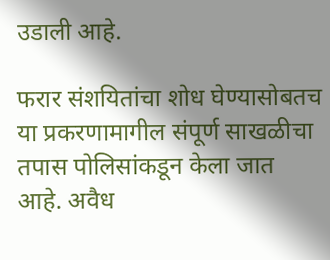उडाली आहे.

फरार संशयितांचा शोध घेण्यासोबतच या प्रकरणामागील संपूर्ण साखळीचा तपास पोलिसांकडून केला जात आहे. अवैध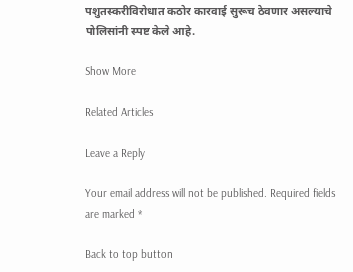पशुतस्करीविरोधात कठोर कारवाई सुरूच ठेवणार असल्याचे पोलिसांनी स्पष्ट केले आहे.

Show More

Related Articles

Leave a Reply

Your email address will not be published. Required fields are marked *

Back to top button